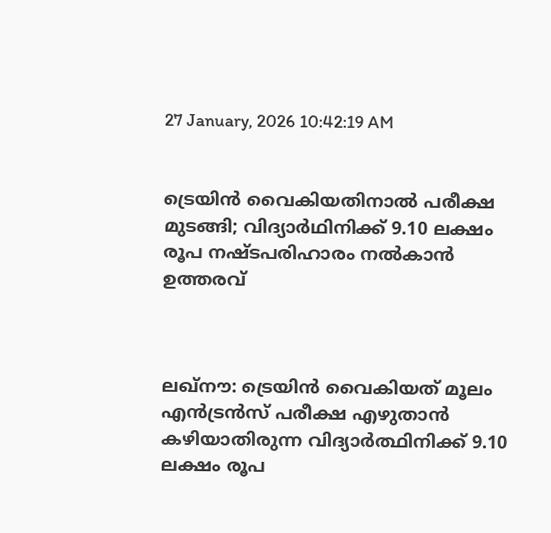27 January, 2026 10:42:19 AM


ട്രെയിൻ വൈകിയതിനാൽ പരീക്ഷ മുടങ്ങി; വിദ്യാർഥിനിക്ക് 9.10 ലക്ഷം രൂപ നഷ്ടപരിഹാരം നൽകാൻ ഉത്തരവ്



ലഖ്‌നൗ: ട്രെയിൻ വൈകിയത് മൂലം എൻട്രൻസ് പരീക്ഷ എഴുതാൻ കഴിയാതിരുന്ന വിദ്യാർത്ഥിനിക്ക് 9.10 ലക്ഷം രൂപ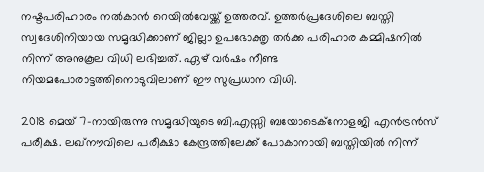നഷ്ടപരിഹാരം നൽകാൻ റെയിൽവേയ്ക്ക് ഉത്തരവ്. ഉത്തർപ്രദേശിലെ ബസ്തി സ്വദേശിനിയായ സമൃദ്ധിക്കാണ് ജില്ലാ ഉപഭോക്തൃ തർക്ക പരിഹാര കമ്മിഷനിൽ നിന്ന് അനുകൂല വിധി ലഭിച്ചത്. ഏഴ് വർഷം നീണ്ട നിയമപോരാട്ടത്തിനൊടുവിലാണ് ഈ സുപ്രധാന വിധി.

2018 മെയ് 7-നായിരുന്നു സമൃദ്ധിയുടെ ബി.എസ്സി ബയോടെക്നോളജി എൻട്രൻസ് പരീക്ഷ. ലഖ്‌നൗവിലെ പരീക്ഷാ കേന്ദ്രത്തിലേക്ക് പോകാനായി ബസ്തിയിൽ നിന്ന്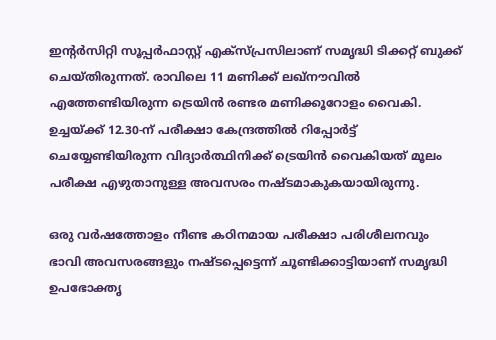ഇന്റർസിറ്റി സൂപ്പർഫാസ്റ്റ് എക്സ്പ്രസിലാണ് സമൃദ്ധി ടിക്കറ്റ് ബുക്ക് ചെയ്തിരുന്നത്. രാവിലെ 11 മണിക്ക് ലഖ്‌നൗവിൽ എത്തേണ്ടിയിരുന്ന ട്രെയിൻ രണ്ടര മണിക്കൂറോളം വൈകി. ഉച്ചയ്ക്ക് 12.30-ന് പരീക്ഷാ കേന്ദ്രത്തിൽ റിപ്പോർട്ട് ചെയ്യേണ്ടിയിരുന്ന വിദ്യാർത്ഥിനിക്ക് ട്രെയിൻ വൈകിയത് മൂലം പരീക്ഷ എഴുതാനുള്ള അവസരം നഷ്ടമാകുകയായിരുന്നു.

ഒരു വർഷത്തോളം നീണ്ട കഠിനമായ പരീക്ഷാ പരിശീലനവും ഭാവി അവസരങ്ങളും നഷ്ടപ്പെട്ടെന്ന് ചൂണ്ടിക്കാട്ടിയാണ് സമൃദ്ധി ഉപഭോക്തൃ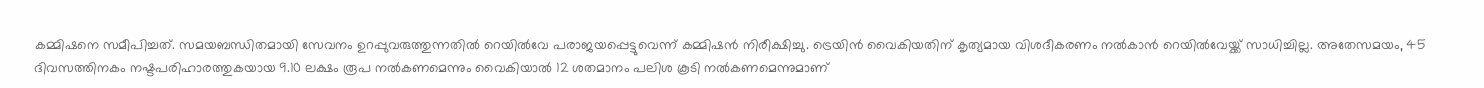കമ്മിഷനെ സമീപിച്ചത്. സമയബന്ധിതമായി സേവനം ഉറപ്പുവരുത്തുന്നതിൽ റെയിൽവേ പരാജയപ്പെട്ടുവെന്ന് കമ്മിഷൻ നിരീക്ഷിച്ചു. ട്രെയിൻ വൈകിയതിന് കൃത്യമായ വിശദീകരണം നൽകാൻ റെയിൽവേയ്ക്ക് സാധിച്ചില്ല. അതേസമയം, 45 ദിവസത്തിനകം നഷ്ടപരിഹാരത്തുകയായ 9.10 ലക്ഷം രൂപ നൽകണമെന്നും വൈകിയാൽ 12 ശതമാനം പലിശ കൂടി നൽകണമെന്നുമാണ്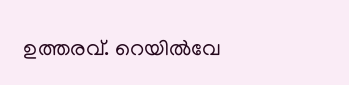ഉത്തരവ്. റെയിൽവേ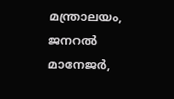മന്ത്രാലയം, ജനറൽ മാനേജർ,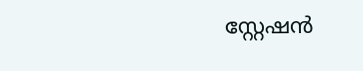സ്റ്റേഷൻ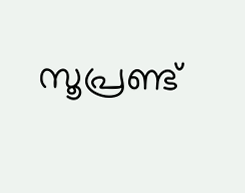സൂപ്രണ്ട്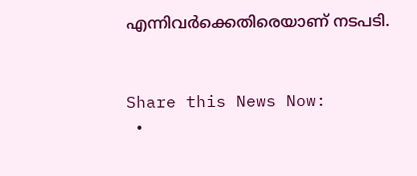എന്നിവർക്കെതിരെയാണ് നടപടി.


Share this News Now:
  •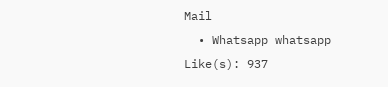Mail
  • Whatsapp whatsapp
Like(s): 937